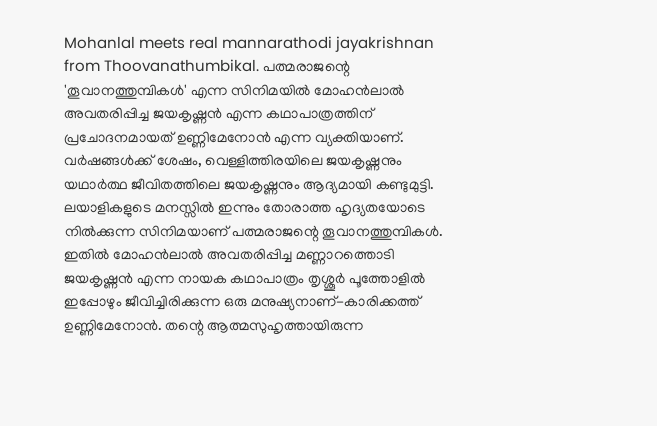Mohanlal meets real mannarathodi jayakrishnan from Thoovanathumbikal. പത്മരാജന്റെ 'തൂവാനത്തുമ്പികൾ' എന്ന സിനിമയിൽ മോഹൻലാൽ അവതരിപ്പിച്ച ജയകൃഷ്ണൻ എന്ന കഥാപാത്രത്തിന് പ്രചോദനമായത് ഉണ്ണിമേനോൻ എന്ന വ്യക്തിയാണ്. വർഷങ്ങൾക്ക് ശേഷം, വെള്ളിത്തിരയിലെ ജയകൃഷ്ണനും യഥാർത്ഥ ജീവിതത്തിലെ ജയകൃഷ്ണനും ആദ്യമായി കണ്ടുമുട്ടി.
ലയാളികളുടെ മനസ്സിൽ ഇന്നും തോരാത്ത ഹൃദ്യതയോടെ നിൽക്കുന്ന സിനിമയാണ് പത്മരാജന്റെ തൂവാനത്തുമ്പികൾ. ഇതിൽ മോഹൻലാൽ അവതരിപ്പിച്ച മണ്ണാറത്തൊടി ജയകൃഷ്ണൻ എന്ന നായക കഥാപാത്രം തൃശ്ശൂർ പൂത്തോളിൽ ഇപ്പോഴും ജീവിച്ചിരിക്കുന്ന ഒരു മനുഷ്യനാണ്-കാരിക്കത്ത് ഉണ്ണിമേനോൻ. തന്റെ ആത്മസുഹൃത്തായിരുന്ന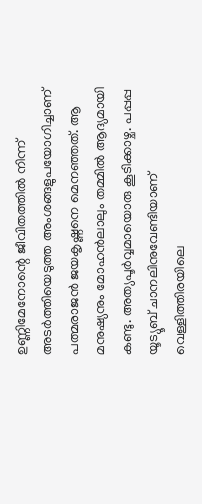ഉണ്ണിമേനോന്റെ ജീവിതത്തിൽ നിന്ന് അടർത്തിയെടുത്ത അംശങ്ങളുപയോഗിച്ചാണ് പത്മരാജൻ ജയകൃഷ്ണനെ മെനഞ്ഞത്. ആ മനുഷ്യനും മോഹൻലാലും തമ്മിൽ ആദ്യമായി കണ്ടു. അത്യപൂർവ്വമായൊരു കൂടിക്കാഴ്ച. പപ്പപ്പ യൂട്യൂബ് ചാനലിനുവേണ്ടിയാണ് വെള്ളിത്തിരയിലെ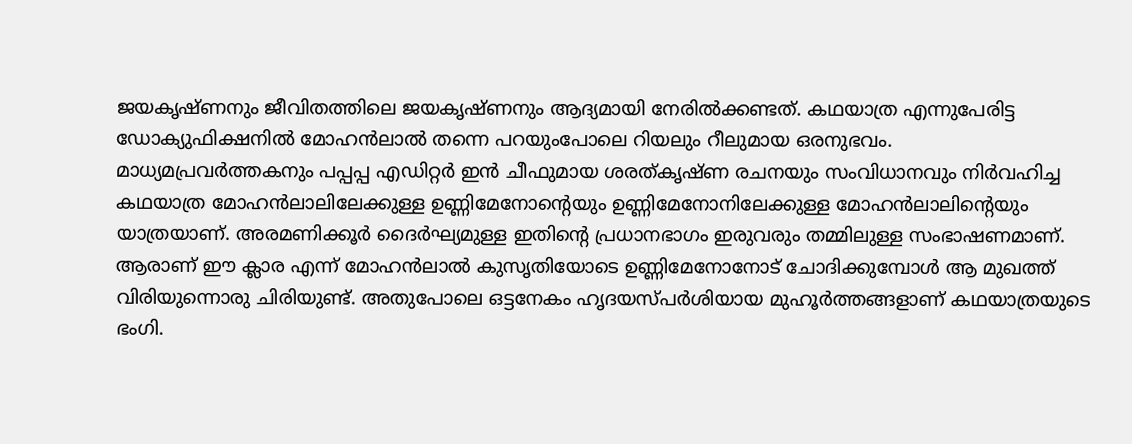ജയകൃഷ്ണനും ജീവിതത്തിലെ ജയകൃഷ്ണനും ആദ്യമായി നേരിൽക്കണ്ടത്. കഥയാത്ര എന്നുപേരിട്ട ഡോക്യുഫിക്ഷനിൽ മോഹൻലാൽ തന്നെ പറയുംപോലെ റിയലും റീലുമായ ഒരനുഭവം.
മാധ്യമപ്രവർത്തകനും പപ്പപ്പ എഡിറ്റർ ഇൻ ചീഫുമായ ശരത്കൃഷ്ണ രചനയും സംവിധാനവും നിർവഹിച്ച കഥയാത്ര മോഹൻലാലിലേക്കുള്ള ഉണ്ണിമേനോന്റെയും ഉണ്ണിമേനോനിലേക്കുള്ള മോഹൻലാലിന്റെയും യാത്രയാണ്. അരമണിക്കൂർ ദൈർഘ്യമുള്ള ഇതിന്റെ പ്രധാനഭാഗം ഇരുവരും തമ്മിലുള്ള സംഭാഷണമാണ്.
ആരാണ് ഈ ക്ലാര എന്ന് മോഹൻലാൽ കുസൃതിയോടെ ഉണ്ണിമേനോനോട് ചോദിക്കുമ്പോൾ ആ മുഖത്ത് വിരിയുന്നൊരു ചിരിയുണ്ട്. അതുപോലെ ഒട്ടനേകം ഹൃദയസ്പർശിയായ മുഹൂർത്തങ്ങളാണ് കഥയാത്രയുടെ ഭംഗി.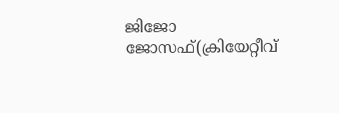ജിജോ ജോസഫ്(ക്രിയേറ്റീവ്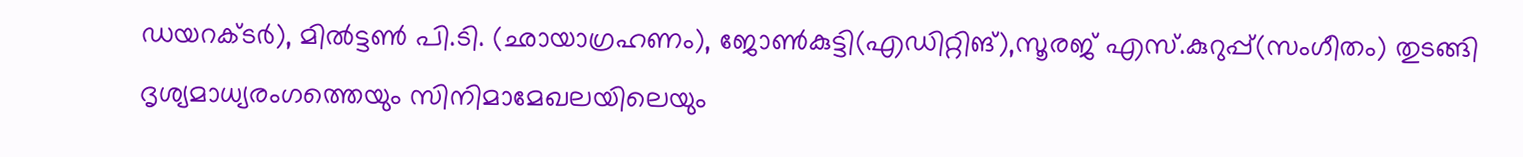ഡയറക്ടർ), മിൽട്ടൺ പി.ടി. (ഛായാഗ്രഹണം), ജോൺകുട്ടി(എഡിറ്റിങ്),സൂരജ് എസ്.കുറുപ്പ്(സംഗീതം) തുടങ്ങി ദൃശ്യമാധ്യരംഗത്തെയും സിനിമാമേഖലയിലെയും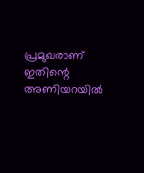പ്രമുഖരാണ് ഇതിന്റെ അണിയറയിൽ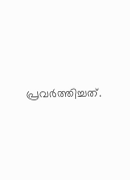പ്രവർത്തിച്ചത്.